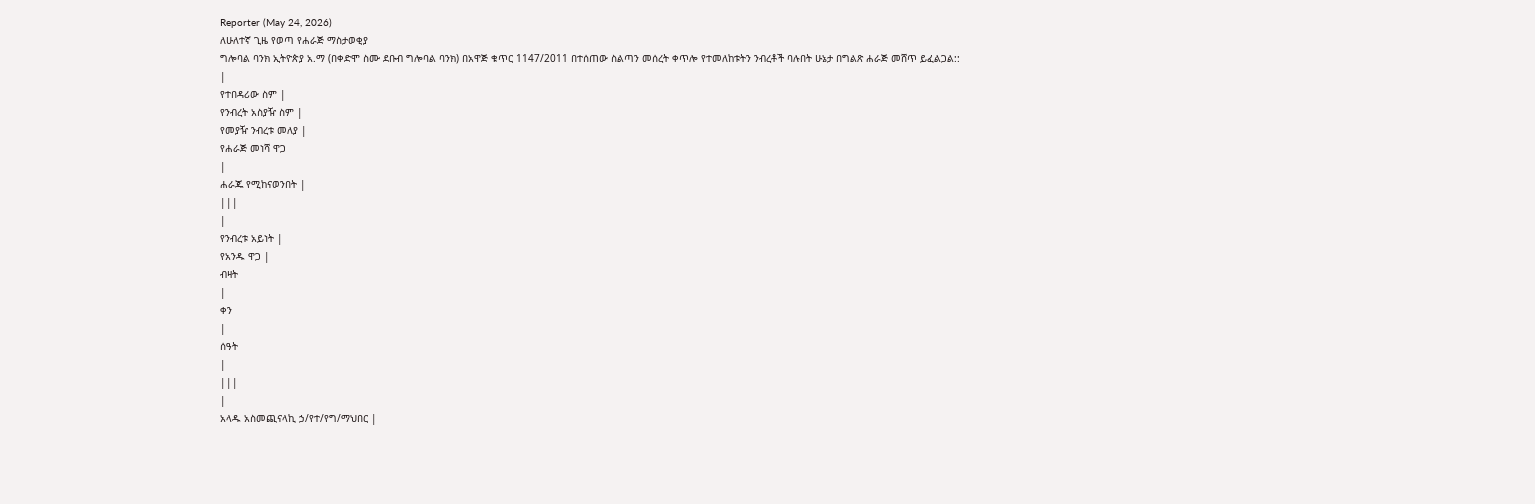Reporter (May 24, 2026)
ለሁለተኛ ጊዜ የወጣ የሐራጅ ማስታወቂያ
ግሎባል ባንክ ኢትዮጵያ አ.ማ (በቀድሞ ስሙ ደቡብ ግሎባል ባንክ) በአዋጅ ቁጥር 1147/2011 በተሰጠው ስልጣን መሰረት ቀጥሎ የተመለከቱትን ንብረቶች ባሉበት ሁኔታ በግልጽ ሐራጅ መሸጥ ይፈልጋል::
|
የተበዳሪው ስም |
የንብረት አስያዥ ስም |
የመያዥ ንብረቱ መለያ |
የሐራጅ መነሻ ዋጋ
|
ሐራጁ የሚከናወንበት |
|||
|
የንብረቱ አይነት |
የአንዱ ዋጋ |
ብዛት
|
ቀን
|
ሰዓት
|
|||
|
አላዱ አስመጪናላኪ ኃ/የተ/የግ/ማህበር |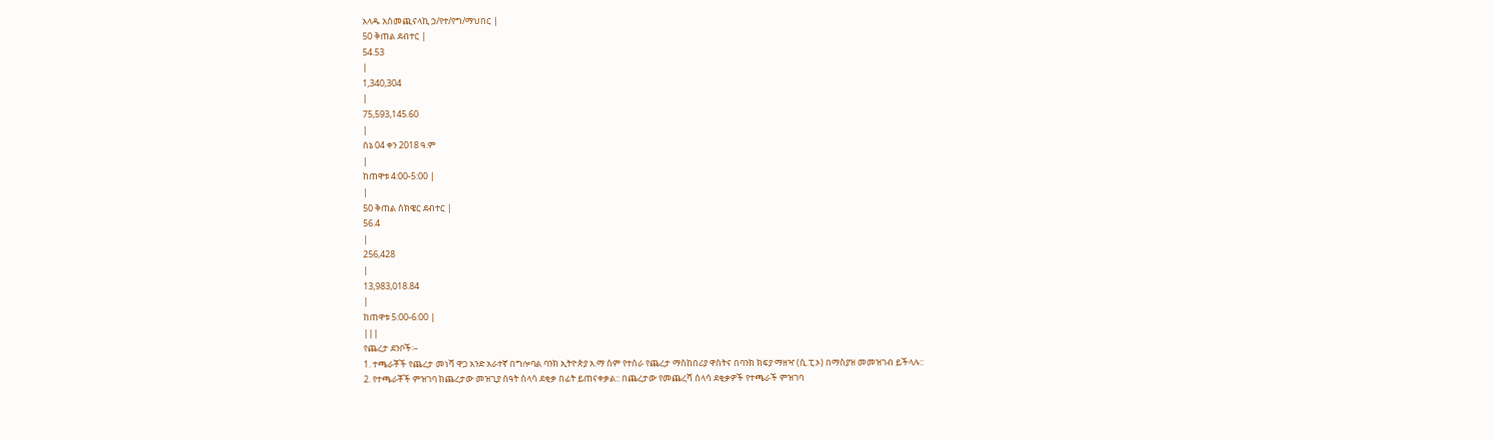አላዱ አስመጪናላኪ ኃ/የተ/የግ/ማህበር |
50 ቅጠል ደብተር |
54.53
|
1,340,304
|
75,593,145.60
|
ሰኔ 04 ቀን 2018 ዓ.ም
|
ከጠዋቱ 4:00-5:00 |
|
50 ቅጠል ስክዌር ደብተር |
56.4
|
256,428
|
13,983,018.84
|
ከጠዋቱ 5:00-6:00 |
|||
የጨረታ ደንቦች፡–
1. ተጫራቾች የጨረታ መነሻ ዋጋ አንድ አራተኛ በግሎባል ባንክ ኢትዮጵያ አ.ማ ስም የተሰራ የጨረታ ማስከበሪያ ዋስትና በባንክ ክፍያ ማዘዣ (ሲ.ፒ.ኦ) በማስያዝ መመዝገብ ይችላሉ::
2. የተጫራቾች ምዝገባ ከጨረታው መዝጊያ ሰዓት ሰላሳ ደቂቃ በፊት ይጠናቀቃል:: በጨረታው የመጨረሻ ሰላሳ ደቂቃዎች የተጫራች ምዝገባ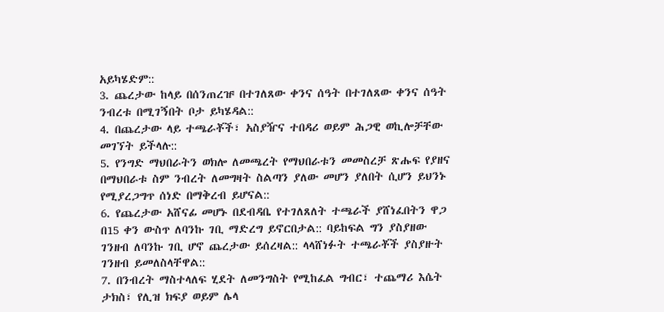አይካሄድም::
3. ጨረታው ከላይ በሰንጠረዡ በተገለጸው ቀንና ሰዓት በተገለጸው ቀንና ሰዓት ንብረቱ በሚገኝበት ቦታ ይካሄዳል::
4. በጨረታው ላይ ተጫራቾች፣ አስያዥና ተበዳሪ ወይም ሕጋዊ ወኪሎቻቸው መገኘት ይችላሉ::
5. የንግድ ማህበራትን ወክሎ ለመጫረት የማህበራቱን መመስረቻ ጽሑፍ የያዘና በማህበራቱ ስም ንብረት ለመግዛት ስልጣን ያለው መሆን ያለበት ሲሆን ይህንኑ የሚያረጋግጥ ሰነድ በማቅረብ ይሆናል::
6. የጨረታው አሸናፊ መሆኑ በደብዳቤ የተገለጸለት ተጫራች ያሸነፈበትን ዋጋ በ15 ቀን ውስጥ ለባንኩ ገቢ ማድረግ ይኖርበታል:: ባይከፍል ግን ያስያዘው ገንዘብ ለባንኩ ገቢ ሆኖ ጨረታው ይሰረዛል:: ላላሸነፉት ተጫራቾች ያስያዙት ገንዘብ ይመለስላቸዋል::
7. በንብረት ማስተላለፍ ሂደት ለመንግስት የሚከፈል ግብር፣ ተጨማሪ እሴት ታክስ፣ የሊዝ ክፍያ ወይም ሌላ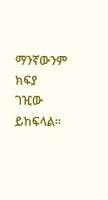ማንኛውንም ክፍያ ገዢው ይከፍላል።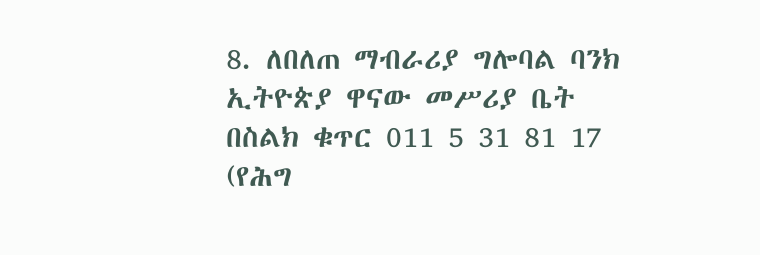8. ለበለጠ ማብራሪያ ግሎባል ባንክ ኢትዮጵያ ዋናው መሥሪያ ቤት በስልክ ቁጥር 011 5 31 81 17 (የሕግ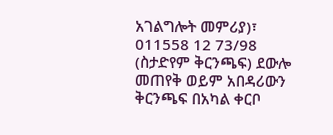አገልግሎት መምሪያ)፣ 011558 12 73/98 (ስታድየም ቅርንጫፍ) ደውሎ መጠየቅ ወይም አበዳሪውን ቅርንጫፍ በአካል ቀርቦ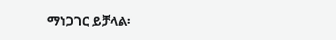ማነጋገር ይቻላል፡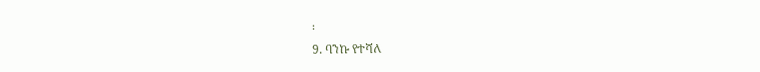፡
9. ባንኩ የተሻለ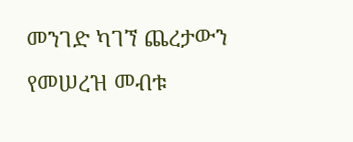መንገድ ካገኘ ጨረታውን የመሠረዝ መብቱ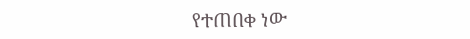የተጠበቀ ነው